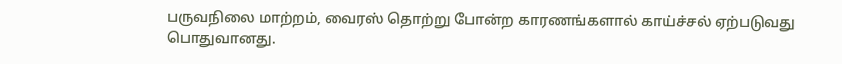பருவநிலை மாற்றம், வைரஸ் தொற்று போன்ற காரணங்களால் காய்ச்சல் ஏற்படுவது பொதுவானது.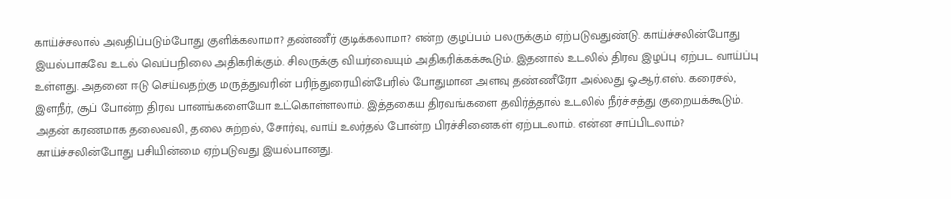காய்ச்சலால் அவதிப்படும்போது குளிக்கலாமா? தண்ணீர் குடிக்கலாமா? என்ற குழப்பம் பலருக்கும் ஏற்படுவதுண்டு. காய்ச்சலின்போது இயல்பாகவே உடல் வெப்பநிலை அதிகரிக்கும். சிலருக்கு வியர்வையும் அதிகரிக்கக்கூடும். இதனால் உடலில் திரவ இழப்பு ஏற்பட வாய்ப்பு உள்ளது. அதனை ஈடு செய்வதற்கு மருத்துவரின் பரிந்துரையின்பேரில் போதுமான அளவு தண்ணீரோ அல்லது ஓ.ஆர்.எஸ். கரைசல், இளநீர், சூப் போன்ற திரவ பானங்களையோ உட்கொள்ளலாம். இத்தகைய திரவங்களை தவிர்த்தால் உடலில் நீர்ச்சத்து குறையக்கூடும். அதன் கரணமாக தலைவலி, தலை சுற்றல், சோர்வு, வாய் உலர்தல் போன்ற பிரச்சினைகள் ஏற்படலாம். என்ன சாப்பிடலாம்? காய்ச்சலின்போது பசியின்மை ஏற்படுவது இயல்பானது.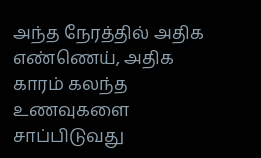அந்த நேரத்தில் அதிக எண்ணெய், அதிக காரம் கலந்த உணவுகளை சாப்பிடுவது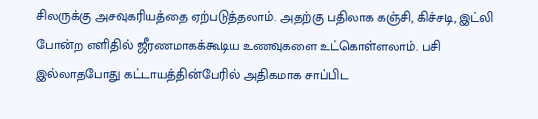சிலருக்கு அசவுகரியத்தை ஏற்படுத்தலாம். அதற்கு பதிலாக கஞ்சி, கிச்சடி, இட்லி போன்ற எளிதில் ஜீரணமாகக்கூடிய உணவுகளை உட்கொள்ளலாம். பசி இல்லாதபோது கட்டாயத்தின்பேரில் அதிகமாக சாப்பிட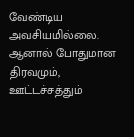வேண்டிய அவசியமில்லை. ஆனால் போதுமான திரவமும், ஊட்டச்சத்தும்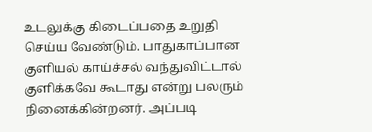உடலுக்கு கிடைப்பதை உறுதி செய்ய வேண்டும். பாதுகாப்பான குளியல் காய்ச்சல் வந்துவிட்டால் குளிக்கவே கூடாது என்று பலரும் நினைக்கின்றனர். அப்படி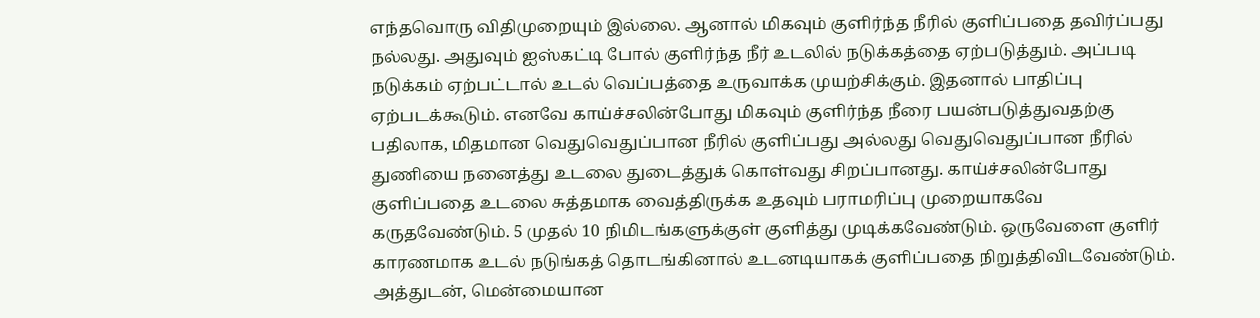எந்தவொரு விதிமுறையும் இல்லை. ஆனால் மிகவும் குளிர்ந்த நீரில் குளிப்பதை தவிர்ப்பது நல்லது. அதுவும் ஐஸ்கட்டி போல் குளிர்ந்த நீர் உடலில் நடுக்கத்தை ஏற்படுத்தும். அப்படி நடுக்கம் ஏற்பட்டால் உடல் வெப்பத்தை உருவாக்க முயற்சிக்கும். இதனால் பாதிப்பு ஏற்படக்கூடும். எனவே காய்ச்சலின்போது மிகவும் குளிர்ந்த நீரை பயன்படுத்துவதற்கு பதிலாக, மிதமான வெதுவெதுப்பான நீரில் குளிப்பது அல்லது வெதுவெதுப்பான நீரில் துணியை நனைத்து உடலை துடைத்துக் கொள்வது சிறப்பானது. காய்ச்சலின்போது குளிப்பதை உடலை சுத்தமாக வைத்திருக்க உதவும் பராமரிப்பு முறையாகவே கருதவேண்டும். 5 முதல் 10 நிமிடங்களுக்குள் குளித்து முடிக்கவேண்டும். ஒருவேளை குளிர் காரணமாக உடல் நடுங்கத் தொடங்கினால் உடனடியாகக் குளிப்பதை நிறுத்திவிடவேண்டும். அத்துடன், மென்மையான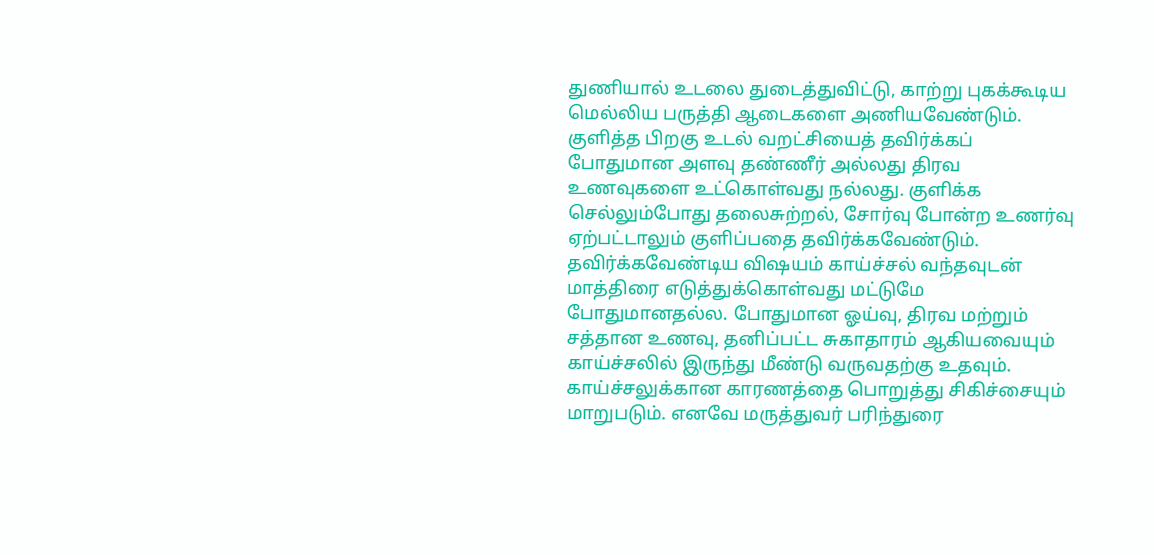துணியால் உடலை துடைத்துவிட்டு, காற்று புகக்கூடிய மெல்லிய பருத்தி ஆடைகளை அணியவேண்டும். குளித்த பிறகு உடல் வறட்சியைத் தவிர்க்கப் போதுமான அளவு தண்ணீர் அல்லது திரவ உணவுகளை உட்கொள்வது நல்லது. குளிக்க செல்லும்போது தலைசுற்றல், சோர்வு போன்ற உணர்வு ஏற்பட்டாலும் குளிப்பதை தவிர்க்கவேண்டும். தவிர்க்கவேண்டிய விஷயம் காய்ச்சல் வந்தவுடன் மாத்திரை எடுத்துக்கொள்வது மட்டுமே போதுமானதல்ல. போதுமான ஓய்வு, திரவ மற்றும் சத்தான உணவு, தனிப்பட்ட சுகாதாரம் ஆகியவையும் காய்ச்சலில் இருந்து மீண்டு வருவதற்கு உதவும். காய்ச்சலுக்கான காரணத்தை பொறுத்து சிகிச்சையும் மாறுபடும். எனவே மருத்துவர் பரிந்துரை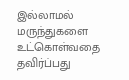இல்லாமல் மருந்துகளை உட்கொள்வதை தவிர்ப்பது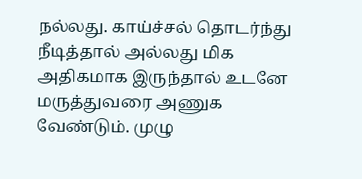நல்லது. காய்ச்சல் தொடர்ந்து நீடித்தால் அல்லது மிக அதிகமாக இருந்தால் உடனே மருத்துவரை அணுக வேண்டும். முழு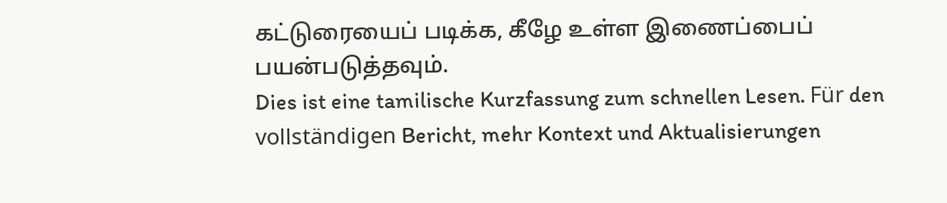கட்டுரையைப் படிக்க, கீழே உள்ள இணைப்பைப் பயன்படுத்தவும்.
Dies ist eine tamilische Kurzfassung zum schnellen Lesen. Für den vollständigen Bericht, mehr Kontext und Aktualisierungen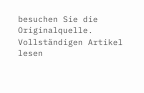besuchen Sie die Originalquelle.
Vollständigen Artikel lesen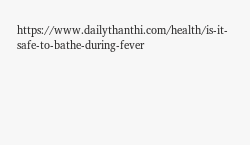https://www.dailythanthi.com/health/is-it-safe-to-bathe-during-fever